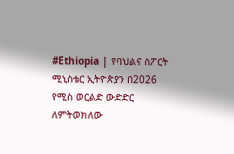#Ethiopia | የባህልና ስፖርት ሚኒስቴር ኢትዮጵያን በ2026 የሚስ ወርልድ ውድድር ለምትወክለው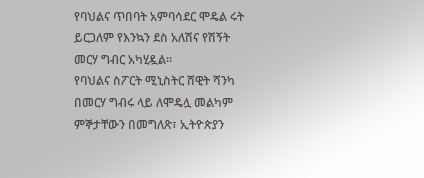የባህልና ጥበባት አምባሳደር ሞዴል ሩት ይርጋለም የእንኳን ደስ አለሽና የሽኝት መርሃ ግብር አካሂዷል።
የባህልና ስፖርት ሚኒስትር ሸዊት ሻንካ በመርሃ ግብሩ ላይ ለሞዴሏ መልካም ምኞታቸውን በመግለጽ፣ ኢትዮጵያን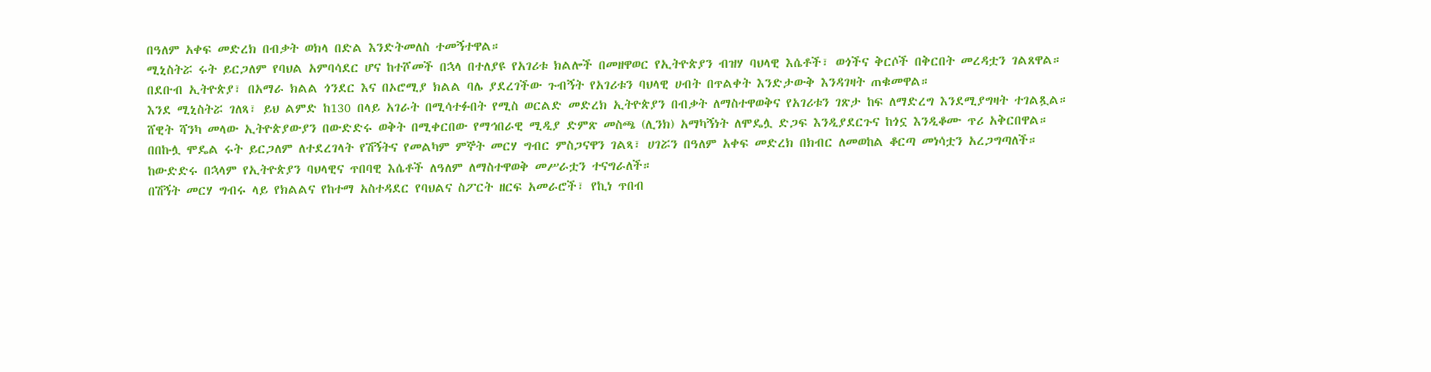በዓለም አቀፍ መድረክ በብቃት ወክላ በድል እንድትመለስ ተመኝተዋል።
ሚኒስትሯ ሩት ይርጋለም የባህል አምባሳደር ሆና ከተሾመች በኋላ በተለያዩ የአገሪቱ ክልሎች በመዘዋወር የኢትዮጵያን ብዝሃ ባህላዊ እሴቶች፣ ወጎችና ቅርሶች በቅርበት መረዳቷን ገልጸዋል።
በደቡብ ኢትዮጵያ፣ በአማራ ክልል ጎንደር እና በኦሮሚያ ክልል ባሌ ያደረገችው ጉብኝት የአገሪቱን ባህላዊ ሀብት በጥልቀት እንድታውቅ እንዳገዛት ጠቁመዋል።
እንደ ሚኒስትሯ ገለጻ፣ ይህ ልምድ ከ130 በላይ አገራት በሚሳተፉበት የሚስ ወርልድ መድረክ ኢትዮጵያን በብቃት ለማስተዋወቅና የአገሪቱን ገጽታ ከፍ ለማድረግ እንደሚያግዛት ተገልጿል።
ሸዊት ሻንካ መላው ኢትዮጵያውያን በውድድሩ ወቅት በሚቀርበው የማኅበራዊ ሚዲያ ድምጽ መስጫ (ሊንክ) አማካኝነት ለሞዴሏ ድጋፍ እንዲያደርጉና ከጎኗ እንዲቆሙ ጥሪ አቅርበዋል።
በበኩሏ ሞዴል ሩት ይርጋለም ለተደረገላት የሽኝትና የመልካም ምኞት መርሃ ግብር ምስጋናዋን ገልጻ፣ ሀገሯን በዓለም አቀፍ መድረክ በክብር ለመወከል ቆርጣ መነሳቷን አረጋግጣለች።
ከውድድሩ በኋላም የኢትዮጵያን ባህላዊና ጥበባዊ እሴቶች ለዓለም ለማስተዋወቅ መሥራቷን ተናግራለች።
በሽኝት መርሃ ግብሩ ላይ የክልልና የከተማ አስተዳደር የባህልና ስፖርት ዘርፍ አመራሮች፣ የኪነ ጥበብ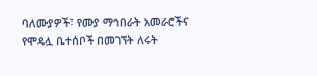ባለሙያዎች፣ የሙያ ማኅበራት አመራሮችና የሞዴሏ ቤተሰቦች በመገኘት ለሩት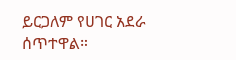ይርጋለም የሀገር አደራ ሰጥተዋል።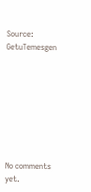Source: GetuTemesgen








No comments yet.